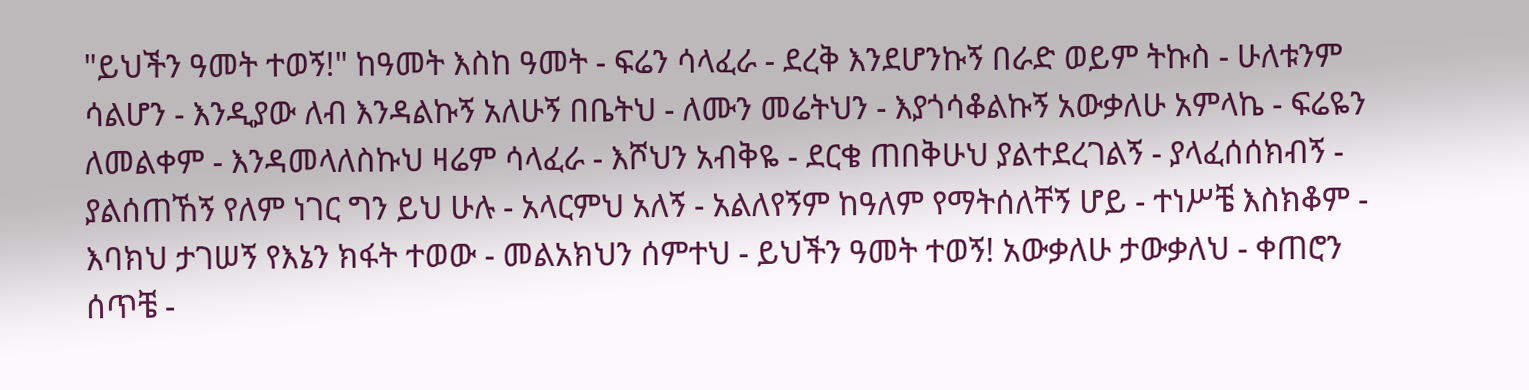"ይህችን ዓመት ተወኝ!" ከዓመት እስከ ዓመት - ፍሬን ሳላፈራ - ደረቅ እንደሆንኩኝ በራድ ወይም ትኩስ - ሁለቱንም ሳልሆን - እንዲያው ለብ እንዳልኩኝ አለሁኝ በቤትህ - ለሙን መሬትህን - እያጎሳቆልኩኝ አውቃለሁ አምላኬ - ፍሬዬን ለመልቀም - እንዳመላለስኩህ ዛሬም ሳላፈራ - እሾህን አብቅዬ - ደርቄ ጠበቅሁህ ያልተደረገልኝ - ያላፈሰሰክብኝ - ያልሰጠኸኝ የለም ነገር ግን ይህ ሁሉ - አላርምህ አለኝ - አልለየኝም ከዓለም የማትሰለቸኝ ሆይ - ተነሥቼ እስክቆም - እባክህ ታገሠኝ የእኔን ክፋት ተወው - መልአክህን ሰምተህ - ይህችን ዓመት ተወኝ! አውቃለሁ ታውቃለህ - ቀጠሮን ሰጥቼ -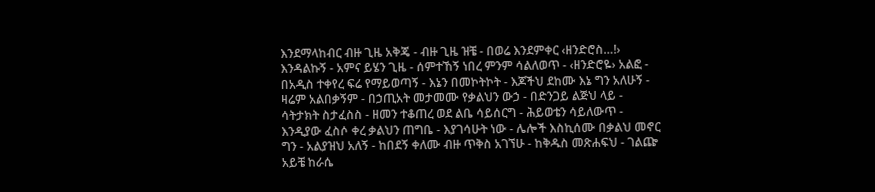እንደማላከብር ብዙ ጊዜ አቅጄ - ብዙ ጊዜ ዝቼ - በወሬ እንደምቀር ‹ዘንድሮስ…!› እንዳልኩኝ - አምና ይሄን ጊዜ - ሰምተኸኝ ነበረ ምንም ሳልለወጥ - ‹ዘንድሮዬ› አልፎ - በአዲስ ተቀየረ ፍሬ የማይወጣኝ - እኔን በመኮትኮት - እጆችህ ደከሙ እኔ ግን አለሁኝ - ዛሬም አልበቃኝም - በኃጢአት መታመሙ የቃልህን ውኃ - በድንጋይ ልጅህ ላይ - ሳትታክት ስታፈስስ - ዘመን ተቆጠረ ወደ ልቤ ሳይሰርግ - ሕይወቴን ሳይለውጥ - እንዲያው ፈስሶ ቀረ ቃልህን ጠግቤ - እያገሳሁት ነው - ሌሎች እስኪሰሙ በቃልህ መኖር ግን - አልያዝህ አለኝ - ከበደኝ ቀለሙ ብዙ ጥቅስ አገኘሁ - ከቅዱስ መጽሐፍህ - ገልጬ አይቼ ከራሴ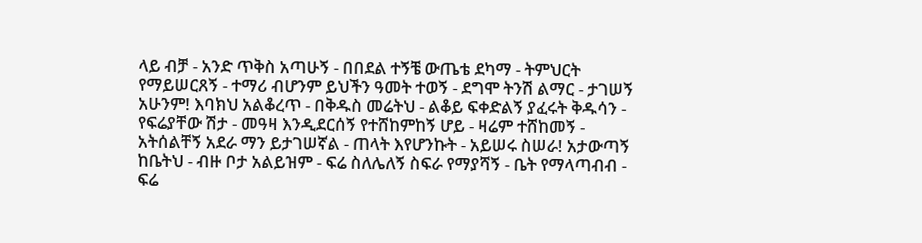ላይ ብቻ - አንድ ጥቅስ አጣሁኝ - በበደል ተኝቼ ውጤቴ ደካማ - ትምህርት የማይሠርጸኝ - ተማሪ ብሆንም ይህችን ዓመት ተወኝ - ደግሞ ትንሽ ልማር - ታገሠኝ አሁንም! እባክህ አልቆረጥ - በቅዱስ መሬትህ - ልቆይ ፍቀድልኝ ያፈሩት ቅዱሳን - የፍሬያቸው ሽታ - መዓዛ እንዲደርሰኝ የተሸከምከኝ ሆይ - ዛሬም ተሸከመኝ - አትሰልቸኝ አደራ ማን ይታገሠኛል - ጠላት እየሆንኩት - አይሠሩ ስሠራ! አታውጣኝ ከቤትህ - ብዙ ቦታ አልይዝም - ፍሬ ስለሌለኝ ስፍራ የማያሻኝ - ቤት የማላጣብብ - ፍሬ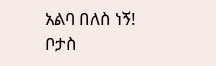አልባ በለስ ነኝ! ቦታስ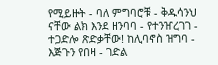የሚይዙት - ባለ ምግባሮቹ - ቅዱሳንህ ናቸው ልክ እንደ ዘንባባ - የተንዠረገገ - ተጋድሎ ጽድቃቸው! ከሊባኖስ ዝግባ - እጅጉን የበዛ - ገድል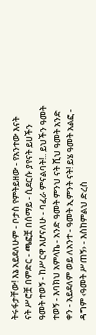ትሩፋታቸው! እኔ አይደለሁም - ቦታስ የምትይዘው - የአንተው እናት ናት ሥሮቿ በምድር - ጫፎቿ በሰማይ - ሲደርሱ ያየናት ይሀችን ዓመት ተወኝ - ከሥርዋ እሆናለሁ - ባፈራ ምናልባት!.. ይህችን ዓመት ተወኝ - እባክህ አምላኬ - አንድ ዓመት ምንህ ናት ሺህ ዓመት አንድ ቀን - አይደለም ወይ ለአንተ - ዓመት ኢምንት ናት! ይሄ ዓመት አልፎ - ዳግም ‹ዓመት ሥጠኝ› - እስከምልህ ድረስ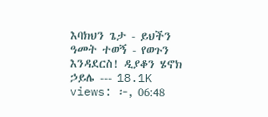እባክህን ጌታ - ይህችን ዓመት ተወኝ - የወጉን እንዳደርስ! ዲያቆን ሄኖክ ኃይሌ --- 18.1K views: ፦, 06:48